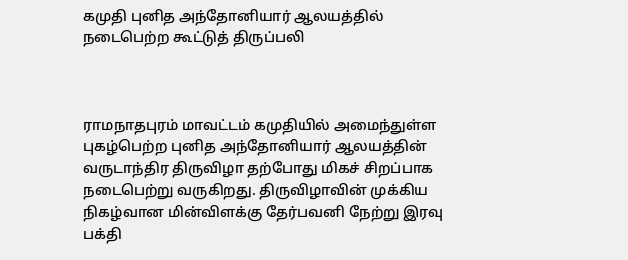கமுதி புனித அந்தோனியார் ஆலயத்தில் நடைபெற்ற கூட்டுத் திருப்பலி



ராமநாதபுரம் மாவட்டம் கமுதியில் அமைந்துள்ள புகழ்பெற்ற புனித அந்தோனியார் ஆலயத்தின் வருடாந்திர திருவிழா தற்போது மிகச் சிறப்பாக நடைபெற்று வருகிறது. திருவிழாவின் முக்கிய நிகழ்வான மின்விளக்கு தேர்பவனி நேற்று இரவு பக்தி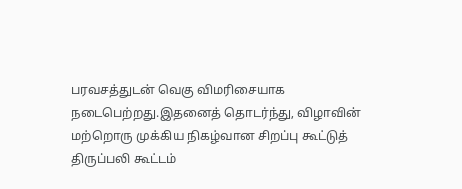பரவசத்துடன் வெகு விமரிசையாக நடைபெற்றது.இதனைத் தொடர்ந்து, விழாவின் மற்றொரு முக்கிய நிகழ்வான சிறப்பு கூட்டுத் திருப்பலி கூட்டம்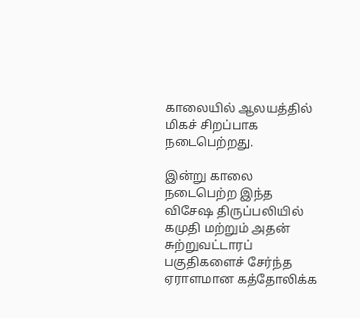காலையில் ஆலயத்தில் மிகச் சிறப்பாக நடைபெற்றது.

இன்று காலை நடைபெற்ற இந்த விசேஷ திருப்பலியில் கமுதி மற்றும் அதன் சுற்றுவட்டாரப் பகுதிகளைச் சேர்ந்த ஏராளமான கத்தோலிக்க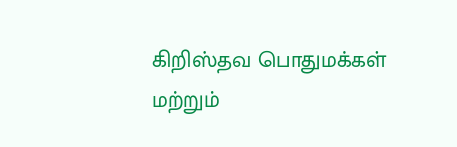கிறிஸ்தவ பொதுமக்கள் மற்றும்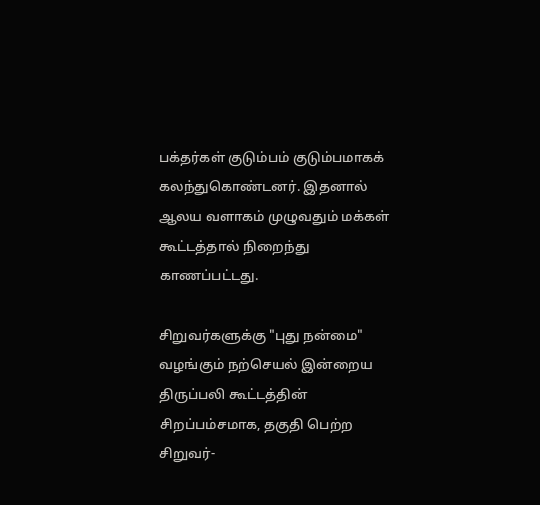பக்தர்கள் குடும்பம் குடும்பமாகக் கலந்துகொண்டனர். இதனால் ஆலய வளாகம் முழுவதும் மக்கள் கூட்டத்தால் நிறைந்து காணப்பட்டது.

சிறுவர்களுக்கு "புது நன்மை" வழங்கும் நற்செயல் இன்றைய திருப்பலி கூட்டத்தின் சிறப்பம்சமாக, தகுதி பெற்ற சிறுவர்-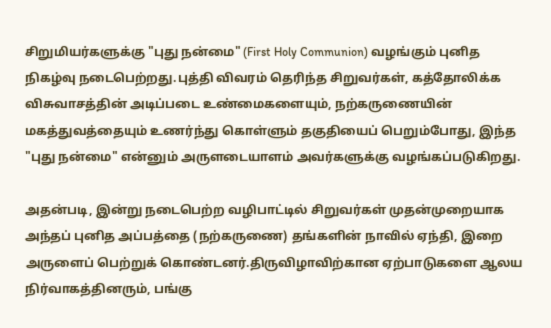சிறுமியர்களுக்கு "புது நன்மை" (First Holy Communion) வழங்கும் புனித நிகழ்வு நடைபெற்றது.புத்தி விவரம் தெரிந்த சிறுவர்கள், கத்தோலிக்க விசுவாசத்தின் அடிப்படை உண்மைகளையும், நற்கருணையின் மகத்துவத்தையும் உணர்ந்து கொள்ளும் தகுதியைப் பெறும்போது, இந்த "புது நன்மை" என்னும் அருளடையாளம் அவர்களுக்கு வழங்கப்படுகிறது.

அதன்படி, இன்று நடைபெற்ற வழிபாட்டில் சிறுவர்கள் முதன்முறையாக அந்தப் புனித அப்பத்தை (நற்கருணை) தங்களின் நாவில் ஏந்தி, இறை அருளைப் பெற்றுக் கொண்டனர்.திருவிழாவிற்கான ஏற்பாடுகளை ஆலய நிர்வாகத்தினரும், பங்கு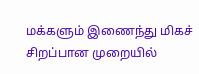மக்களும் இணைந்து மிகச் சிறப்பான முறையில்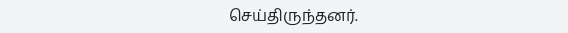செய்திருந்தனர்.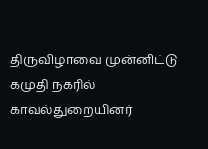திருவிழாவை முன்னிட்டு கமுதி நகரில் காவல்துறையினர்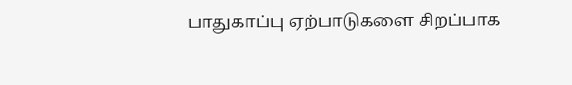பாதுகாப்பு ஏற்பாடுகளை சிறப்பாக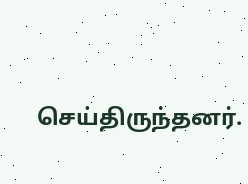செய்திருந்தனர்.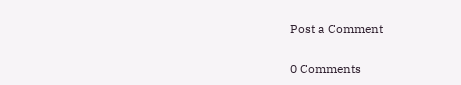Post a Comment

0 Comments